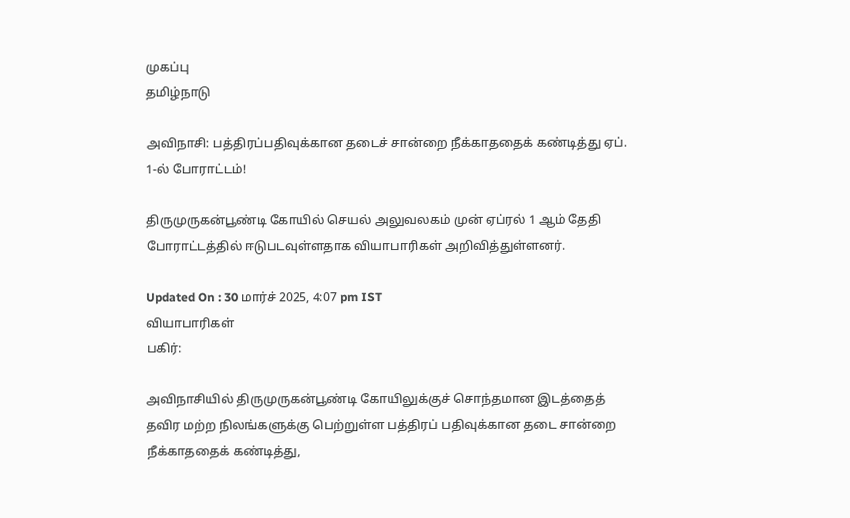முகப்பு
தமிழ்நாடு

அவிநாசி: பத்திரப்பதிவுக்கான தடைச் சான்றை நீக்காததைக் கண்டித்து ஏப். 1-ல் போராட்டம்!

திருமுருகன்பூண்டி கோயில் செயல் அலுவலகம் முன் ஏப்ரல் 1 ஆம் தேதி போராட்டத்தில் ஈடுபடவுள்ளதாக வியாபாரிகள் அறிவித்துள்ளனர்.

Updated On : 30 மார்ச் 2025, 4:07 pm IST
வியாபாரிகள்
பகிர்:

அவிநாசியில் திருமுருகன்பூண்டி கோயிலுக்குச் சொந்தமான இடத்தைத் தவிர மற்ற நிலங்களுக்கு பெற்றுள்ள பத்திரப் பதிவுக்கான தடை சான்றை நீக்காததைக் கண்டித்து,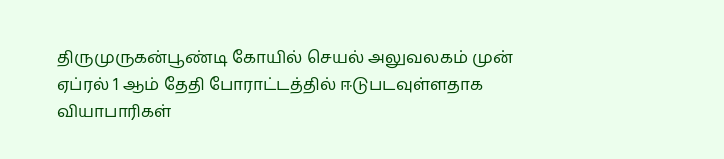திருமுருகன்பூண்டி கோயில் செயல் அலுவலகம் முன் ஏப்ரல் 1 ஆம் தேதி போராட்டத்தில் ஈடுபடவுள்ளதாக வியாபாரிகள்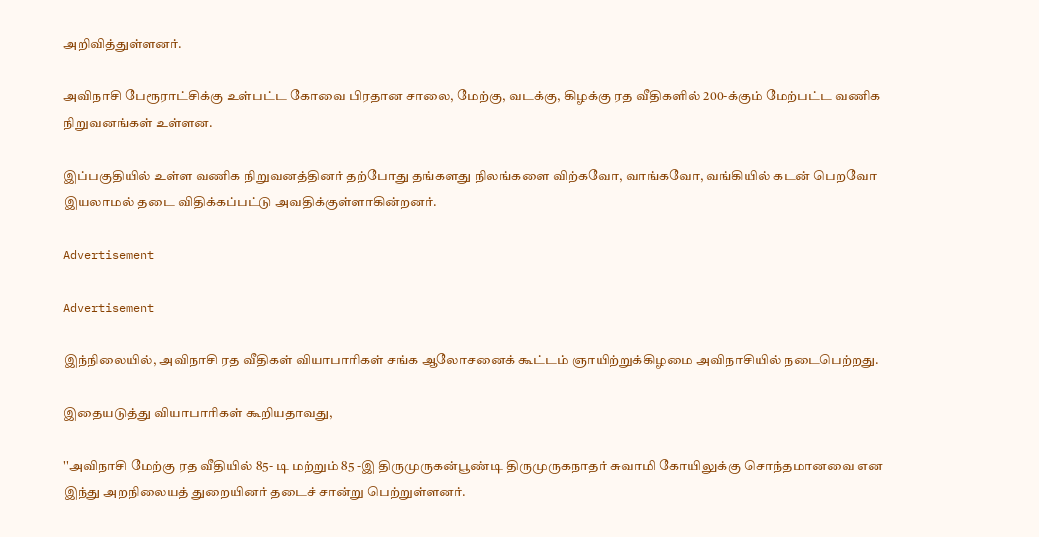அறிவித்துள்ளனர்.

அவிநாசி பேரூராட்சிக்கு உள்பட்ட கோவை பிரதான சாலை, மேற்கு, வடக்கு, கிழக்கு ரத வீதிகளில் 200-க்கும் மேற்பட்ட வணிக நிறுவனங்கள் உள்ளன.

இப்பகுதியில் உள்ள வணிக நிறுவனத்தினர் தற்போது தங்களது நிலங்களை விற்கவோ, வாங்கவோ, வங்கியில் கடன் பெறவோ இயலாமல் தடை விதிக்கப்பட்டு அவதிக்குள்ளாகின்றனர்.

Advertisement

Advertisement

இந்நிலையில், அவிநாசி ரத வீதிகள் வியாபாரிகள் சங்க ஆலோசனைக் கூட்டம் ஞாயிற்றுக்கிழமை அவிநாசியில் நடைபெற்றது.

இதையடுத்து வியாபாரிகள் கூறியதாவது,

''அவிநாசி மேற்கு ரத வீதியில் 85- டி மற்றும் 85 -இ திருமுருகன்பூண்டி திருமுருகநாதர் சுவாமி கோயிலுக்கு சொந்தமானவை என இந்து அறநிலையத் துறையினர் தடைச் சான்று பெற்றுள்ளனர்.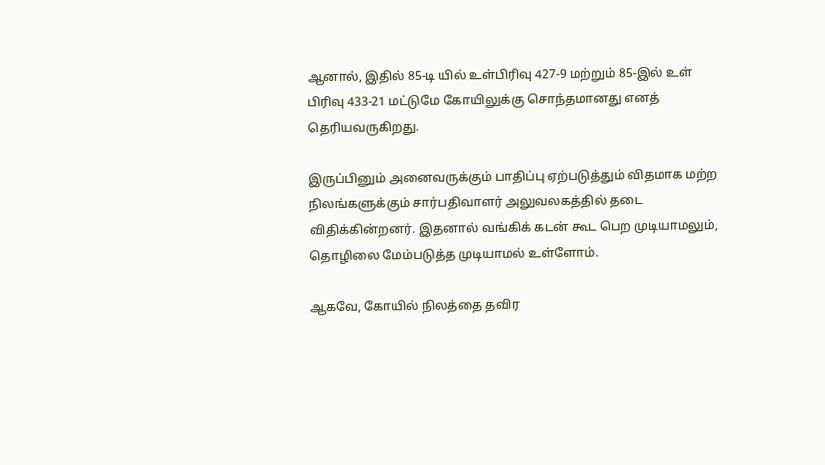ஆனால், இதில் 85-டி யில் உள்பிரிவு 427-9 மற்றும் 85-இல் உள் பிரிவு 433-21 மட்டுமே கோயிலுக்கு சொந்தமானது எனத் தெரியவருகிறது.

இருப்பினும் அனைவருக்கும் பாதிப்பு ஏற்படுத்தும் விதமாக மற்ற நிலங்களுக்கும் சார்பதிவாளர் அலுவலகத்தில் தடை விதிக்கின்றனர். இதனால் வங்கிக் கடன் கூட பெற முடியாமலும், தொழிலை மேம்படுத்த முடியாமல் உள்ளோம்.

ஆகவே, கோயில் நிலத்தை தவிர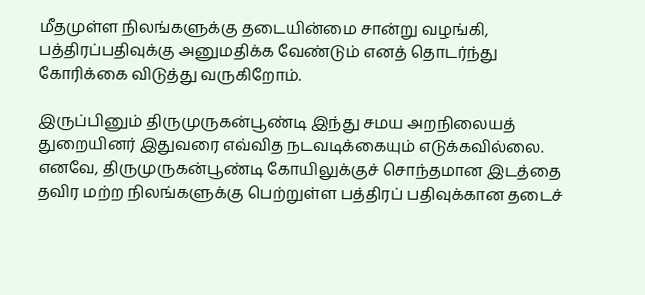மீதமுள்ள நிலங்களுக்கு தடையின்மை சான்று வழங்கி, பத்திரப்பதிவுக்கு அனுமதிக்க வேண்டும் எனத் தொடர்ந்து கோரிக்கை விடுத்து வருகிறோம்.

இருப்பினும் திருமுருகன்பூண்டி இந்து சமய அறநிலையத் துறையினர் இதுவரை எவ்வித நடவடிக்கையும் எடுக்கவில்லை. எனவே, திருமுருகன்பூண்டி கோயிலுக்குச் சொந்தமான இடத்தை தவிர மற்ற நிலங்களுக்கு பெற்றுள்ள பத்திரப் பதிவுக்கான தடைச்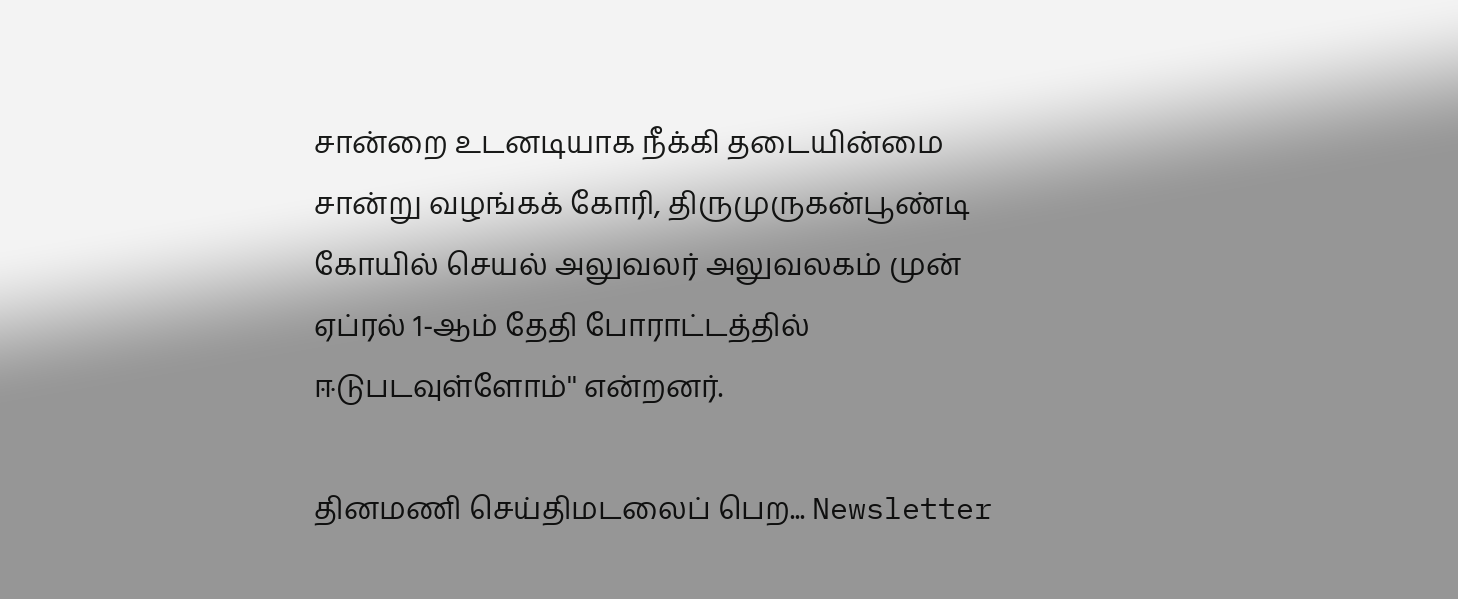சான்றை உடனடியாக நீக்கி தடையின்மை சான்று வழங்கக் கோரி, திருமுருகன்பூண்டி கோயில் செயல் அலுவலர் அலுவலகம் முன் ஏப்ரல் 1-ஆம் தேதி போராட்டத்தில் ஈடுபடவுள்ளோம்'' என்றனர்.

தினமணி செய்திமடலைப் பெற... Newsletter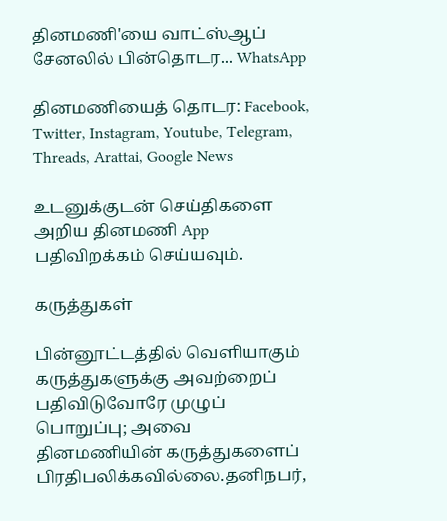தினமணி'யை வாட்ஸ்ஆப் சேனலில் பின்தொடர... WhatsApp

தினமணியைத் தொடர: Facebook, Twitter, Instagram, Youtube, Telegram, Threads, Arattai, Google News

உடனுக்குடன் செய்திகளை அறிய தினமணி App பதிவிறக்கம் செய்யவும்.

கருத்துகள்

பின்னூட்டத்தில் வெளியாகும் கருத்துகளுக்கு அவற்றைப் பதிவிடுவோரே முழுப் பொறுப்பு; அவை தினமணியின் கருத்துகளைப் பிரதிபலிக்கவில்லை.தனிநபர்,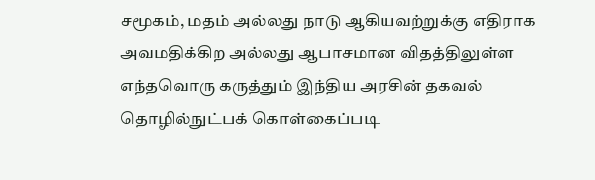சமூகம், மதம் அல்லது நாடு ஆகியவற்றுக்கு எதிராக அவமதிக்கிற அல்லது ஆபாசமான விதத்திலுள்ள எந்தவொரு கருத்தும் இந்திய அரசின் தகவல் தொழில்நுட்பக் கொள்கைப்படி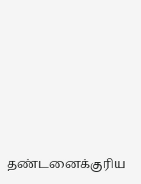தண்டனைக்குரிய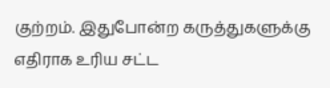குற்றம். இதுபோன்ற கருத்துகளுக்கு எதிராக உரிய சட்ட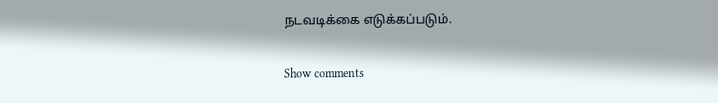நடவடிக்கை எடுக்கப்படும்.

Show comments